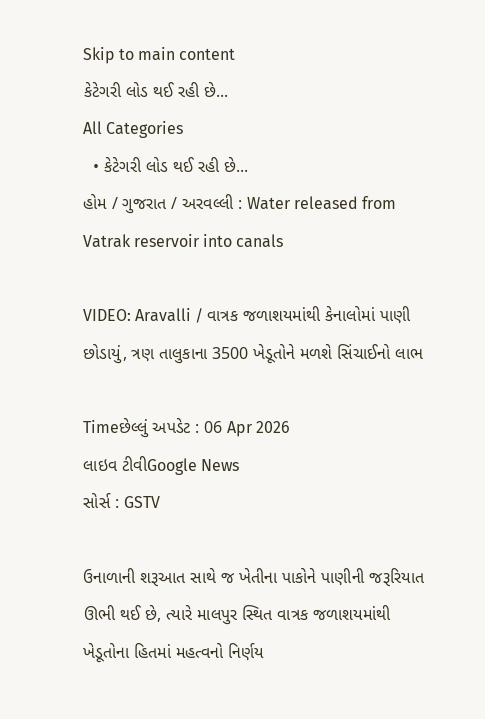Skip to main content
કેટેગરી લોડ થઈ રહી છે...
All Categories
  • કેટેગરી લોડ થઈ રહી છે...
હોમ / ગુજરાત / અરવલ્લી : Water released from Vatrak reservoir into canals

VIDEO: Aravalli / વાત્રક જળાશયમાંથી કેનાલોમાં પાણી છોડાયું, ત્રણ તાલુકાના 3500 ખેડૂતોને મળશે સિંચાઈનો લાભ

Timeછેલ્લું અપડેટ : 06 Apr 2026
લાઇવ ટીવીGoogle News
સોર્સ : GSTV

ઉનાળાની શરૂઆત સાથે જ ખેતીના પાકોને પાણીની જરૂરિયાત ઊભી થઈ છે, ત્યારે માલપુર સ્થિત વાત્રક જળાશયમાંથી ખેડૂતોના હિતમાં મહત્વનો નિર્ણય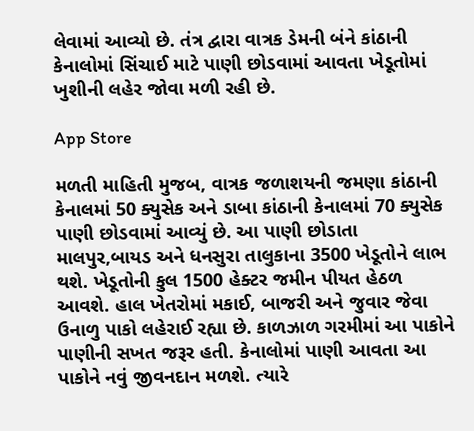લેવામાં આવ્યો છે. તંત્ર દ્વારા વાત્રક ડેમની બંને કાંઠાની કેનાલોમાં સિંચાઈ માટે પાણી છોડવામાં આવતા ખેડૂતોમાં ખુશીની લહેર જોવા મળી રહી છે.

App Store

મળતી માહિતી મુજબ, વાત્રક જળાશયની જમણા કાંઠાની કેનાલમાં 50 ક્યુસેક અને ડાબા કાંઠાની કેનાલમાં 70 ક્યુસેક પાણી છોડવામાં આવ્યું છે. આ પાણી છોડાતા માલપુર,બાયડ અને ધનસુરા તાલુકાના 3500 ખેડૂતોને લાભ થશે. ખેડૂતોની કુલ 1500 હેક્ટર જમીન પીયત હેઠળ આવશે. હાલ ખેતરોમાં મકાઈ, બાજરી અને જુવાર જેવા ઉનાળુ પાકો લહેરાઈ રહ્યા છે. કાળઝાળ ગરમીમાં આ પાકોને પાણીની સખત જરૂર હતી. કેનાલોમાં પાણી આવતા આ પાકોને નવું જીવનદાન મળશે. ત્યારે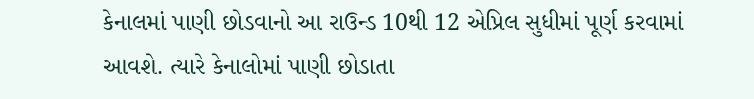કેનાલમાં પાણી છોડવાનો આ રાઉન્ડ 10થી 12 એપ્રિલ સુધીમાં પૂર્ણ કરવામાં આવશે. ત્યારે કેનાલોમાં પાણી છોડાતા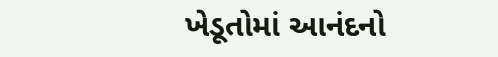ખેડૂતોમાં આનંદનો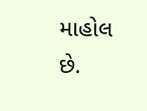માહોલ છે.